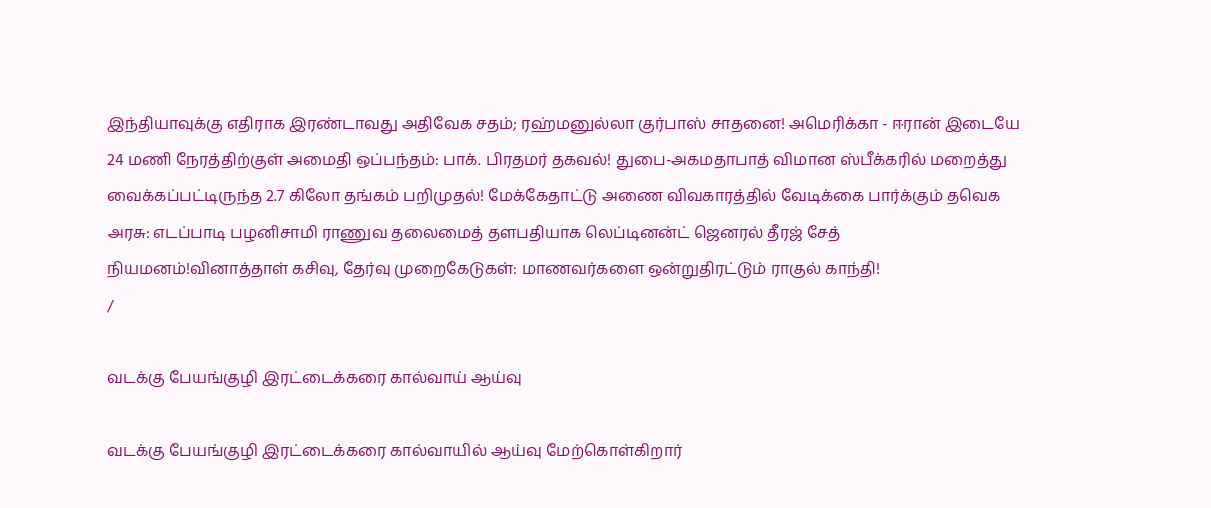இந்தியாவுக்கு எதிராக இரண்டாவது அதிவேக சதம்; ரஹ்மனுல்லா குர்பாஸ் சாதனை! அமெரிக்கா - ஈரான் இடையே 24 மணி நேரத்திற்குள் அமைதி ஒப்பந்தம்: பாக். பிரதமர் தகவல்! துபை-அகமதாபாத் விமான ஸ்பீக்கரில் மறைத்து வைக்கப்பட்டிருந்த 2.7 கிலோ தங்கம் பறிமுதல்! மேக்கேதாட்டு அணை விவகாரத்தில் வேடிக்கை பார்க்கும் தவெக அரசு: எடப்பாடி பழனிசாமி ராணுவ தலைமைத் தளபதியாக லெப்டினன்ட் ஜெனரல் தீரஜ் சேத் நியமனம்!வினாத்தாள் கசிவு, தேர்வு முறைகேடுகள்: மாணவர்களை ஒன்றுதிரட்டும் ராகுல் காந்தி!
/

வடக்கு பேயங்குழி இரட்டைக்கரை கால்வாய் ஆய்வு

வடக்கு பேயங்குழி இரட்டைக்கரை கால்வாயில் ஆய்வு மேற்கொள்கிறார்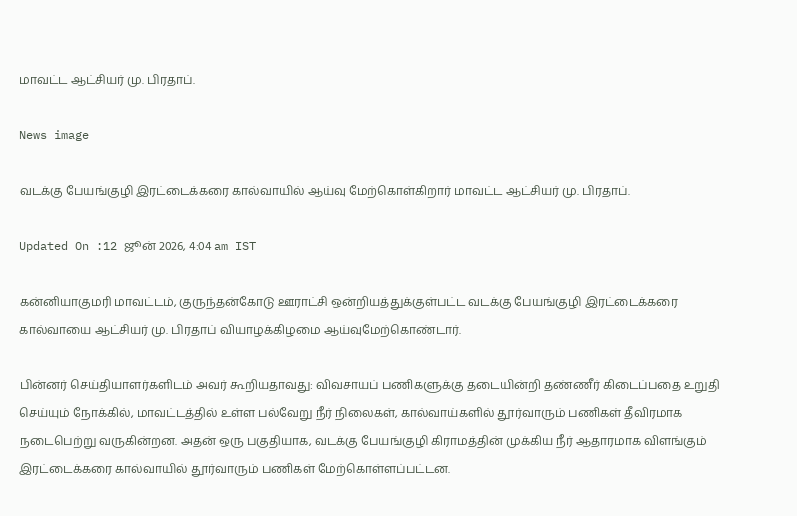மாவட்ட ஆட்சியர் மு. பிரதாப்.

News image

வடக்கு பேயங்குழி இரட்டைக்கரை கால்வாயில் ஆய்வு மேற்கொள்கிறார் மாவட்ட ஆட்சியர் மு. பிரதாப்.

Updated On :12 ஜூன் 2026, 4:04 am IST

கன்னியாகுமரி மாவட்டம், குருந்தன்கோடு ஊராட்சி ஒன்றியத்துக்குள்பட்ட வடக்கு பேயங்குழி இரட்டைக்கரை கால்வாயை ஆட்சியர் மு. பிரதாப் வியாழக்கிழமை ஆய்வுமேற்கொண்டார்.

பின்னர் செய்தியாளர்களிடம் அவர் கூறியதாவது: விவசாயப் பணிகளுக்கு தடையின்றி தண்ணீர் கிடைப்பதை உறுதி செய்யும் நோக்கில், மாவட்டத்தில் உள்ள பல்வேறு நீர் நிலைகள், கால்வாய்களில் தூர்வாரும் பணிகள் தீவிரமாக நடைபெற்று வருகின்றன. அதன் ஒரு பகுதியாக, வடக்கு பேயங்குழி கிராமத்தின் முக்கிய நீர் ஆதாரமாக விளங்கும் இரட்டைக்கரை கால்வாயில் தூர்வாரும் பணிகள் மேற்கொள்ளப்பட்டன.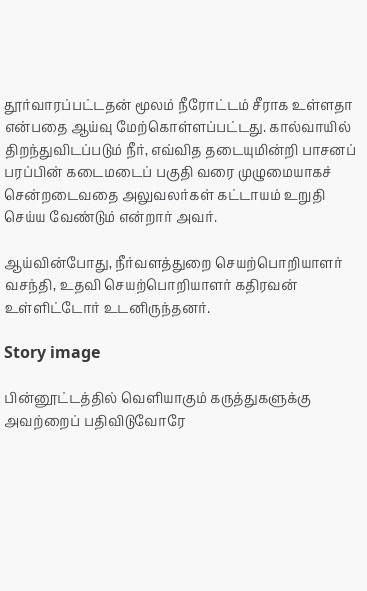தூர்வாரப்பட்டதன் மூலம் நீரோட்டம் சீராக உள்ளதா என்பதை ஆய்வு மேற்கொள்ளப்பட்டது. கால்வாயில் திறந்துவிடப்படும் நீர், எவ்வித தடையுமின்றி பாசனப் பரப்பின் கடைமடைப் பகுதி வரை முழுமையாகச் சென்றடைவதை அலுவலர்கள் கட்டாயம் உறுதி செய்ய வேண்டும் என்றார் அவர்.

ஆய்வின்போது, நீர்வளத்துறை செயற்பொறியாளர் வசந்தி, உதவி செயற்பொறியாளர் கதிரவன் உள்ளிட்டோர் உடனிருந்தனர்.

Story image

பின்னூட்டத்தில் வெளியாகும் கருத்துகளுக்கு அவற்றைப் பதிவிடுவோரே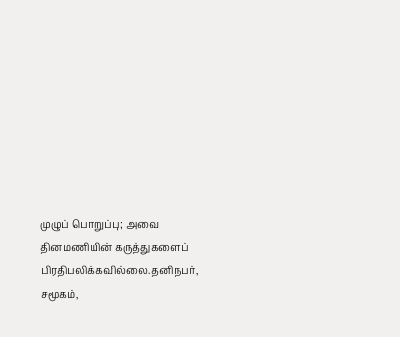முழுப் பொறுப்பு; அவை தினமணியின் கருத்துகளைப் பிரதிபலிக்கவில்லை.தனிநபர், சமூகம்,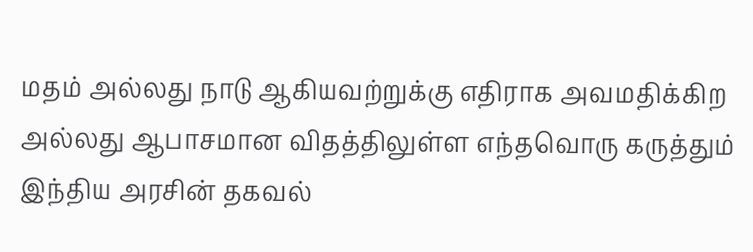மதம் அல்லது நாடு ஆகியவற்றுக்கு எதிராக அவமதிக்கிற அல்லது ஆபாசமான விதத்திலுள்ள எந்தவொரு கருத்தும் இந்திய அரசின் தகவல்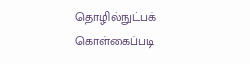தொழில்நுட்பக் கொள்கைப்படி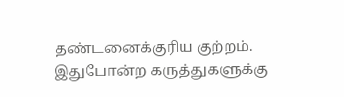தண்டனைக்குரிய குற்றம். இதுபோன்ற கருத்துகளுக்கு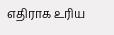எதிராக உரிய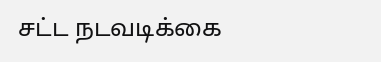சட்ட நடவடிக்கை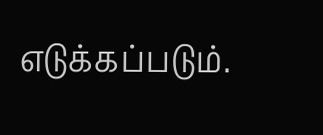எடுக்கப்படும்.